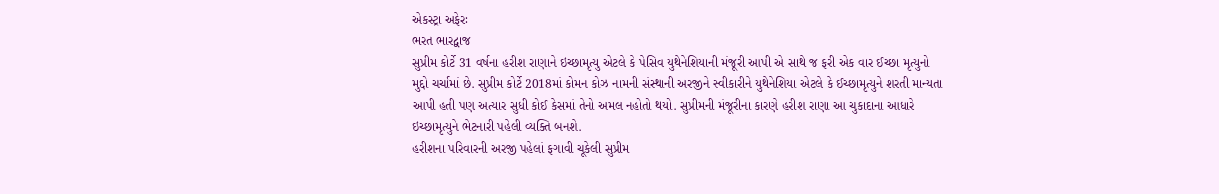એકસ્ટ્રા અફેરઃ
ભરત ભારદ્વાજ
સુપ્રીમ કોર્ટે 31 વર્ષના હરીશ રાણાને ઇચ્છામૃત્યુ એટલે કે પેસિવ યુથેનેશિયાની મંજૂરી આપી એ સાથે જ ફરી એક વાર ઈચ્છા મૃત્યુનો મુદ્દો ચર્ચામાં છે. સુપ્રીમ કોર્ટે 2018માં કોમન કોઝ નામની સંસ્થાની અરજીને સ્વીકારીને યુથેનેશિયા એટલે કે ઈચ્છામૃત્યુને શરતી માન્યતા આપી હતી પણ અત્યાર સુધી કોઈ કેસમાં તેનો અમલ નહોતો થયો. સુપ્રીમની મંજૂરીના કારણે હરીશ રાણા આ ચુકાદાના આધારે ઇચ્છામૃત્યુને ભેટનારી પહેલી વ્યક્તિ બનશે.
હરીશના પરિવારની અરજી પહેલાં ફગાવી ચૂકેલી સુપ્રીમ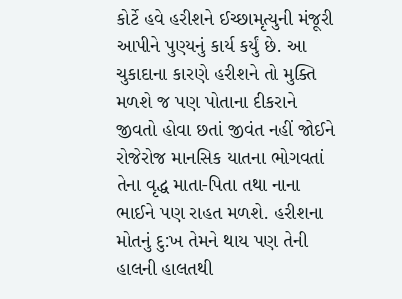કોર્ટે હવે હરીશને ઈચ્છામૃત્યુની મંજૂરી આપીને પુણ્યનું કાર્ય કર્યું છે. આ ચુકાદાના કારણે હરીશને તો મુક્તિ મળશે જ પણ પોતાના દીકરાને જીવતો હોવા છતાં જીવંત નહીં જોઈને રોજેરોજ માનસિક યાતના ભોગવતાં તેના વૃદ્ધ માતા-પિતા તથા નાના ભાઈને પણ રાહત મળશે. હરીશના મોતનું દુ:ખ તેમને થાય પણ તેની હાલની હાલતથી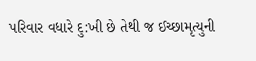પરિવાર વધારે દુ:ખી છે તેથી જ ઈચ્છામૃત્યુની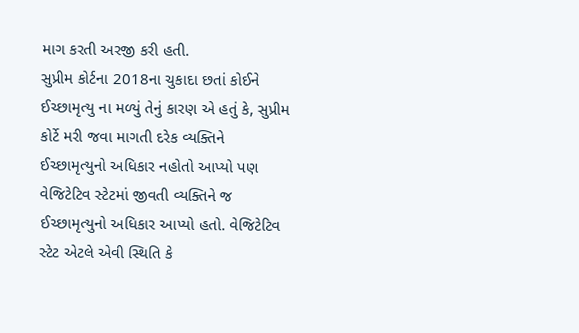માગ કરતી અરજી કરી હતી.
સુપ્રીમ કોર્ટના 2018ના ચુકાદા છતાં કોઈને ઈચ્છામૃત્યુ ના મળ્યું તેનું કારણ એ હતું કે, સુપ્રીમ કોર્ટે મરી જવા માગતી દરેક વ્યક્તિને ઈચ્છામૃત્યુનો અધિકાર નહોતો આપ્યો પણ વેજિટેટિવ સ્ટેટમાં જીવતી વ્યક્તિને જ ઈચ્છામૃત્યુનો અધિકાર આપ્યો હતો. વેજિટેટિવ સ્ટેટ એટલે એવી સ્થિતિ કે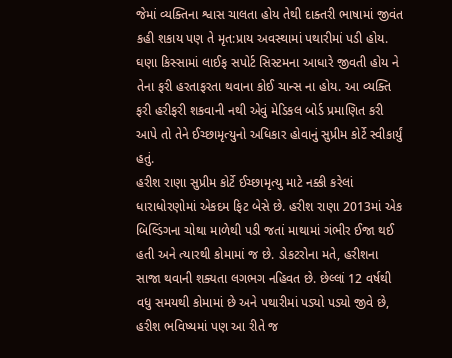જેમાં વ્યક્તિના શ્વાસ ચાલતા હોય તેથી દાક્તરી ભાષામાં જીવંત કહી શકાય પણ તે મૃત:પ્રાય અવસ્થામાં પથારીમાં પડી હોય. ઘણા કિસ્સામાં લાઈફ સપોર્ટ સિસ્ટમના આધારે જીવતી હોય ને તેના ફરી હરતાફરતા થવાના કોઈ ચાન્સ ના હોય. આ વ્યક્તિ ફરી હરીફરી શકવાની નથી એવું મેડિકલ બોર્ડ પ્રમાણિત કરી આપે તો તેને ઈચ્છામૃત્યુનો અધિકાર હોવાનું સુપ્રીમ કોર્ટે સ્વીકાર્યું હતું.
હરીશ રાણા સુપ્રીમ કોર્ટે ઈચ્છામૃત્યુ માટે નક્કી કરેલાં ધારાધોરણોમાં એકદમ ફિટ બેસે છે. હરીશ રાણા 2013માં એક બિલ્ડિંગના ચોથા માળેથી પડી જતાં માથામાં ગંભીર ઈજા થઈ હતી અને ત્યારથી કોમામાં જ છે. ડોકટરોના મતે, હરીશના સાજા થવાની શક્યતા લગભગ નહિવત છે. છેલ્લાં 12 વર્ષથી વધુ સમયથી કોમામાં છે અને પથારીમાં પડ્યો પડ્યો જીવે છે, હરીશ ભવિષ્યમાં પણ આ રીતે જ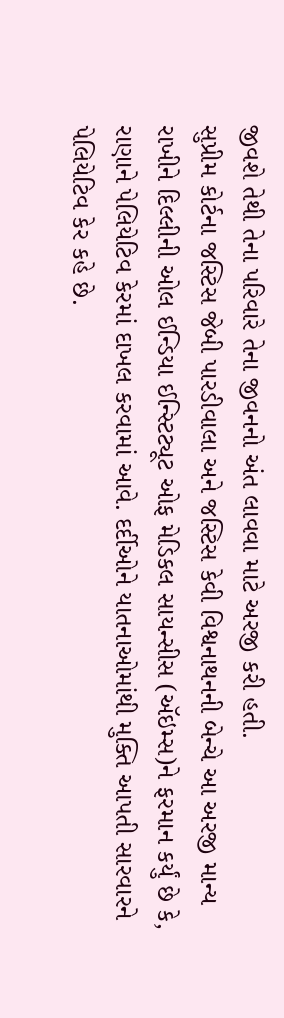જીવશે તેથી તેના પરિવારે તેના જીવનનો અંત લાવવા માટે અરજી કરી હતી.
સુપ્રીમ કોર્ટના જસ્ટિસ જેબી પારડીવાલા અને જસ્ટિસ કેવી વિશ્વનાથનની બેન્ચે આ અરજી માન્ય રાખીને દિલ્લીની ઓલ ઈન્ડિયા ઈન્સ્ટિટ્યૂટ ઓફ મેડિકલ સાયન્સીસ (ઍઇમ્સ)ને ફરમાન કર્યું છે કે, રાણાને પેલિયેટિવ કેરમાં દાખલ કરવામાં આવે. દર્દીઓને યાતનાઓમાંથી મુક્તિ આપતી સારવારને પેલિયેટિવ કેર કહે છે.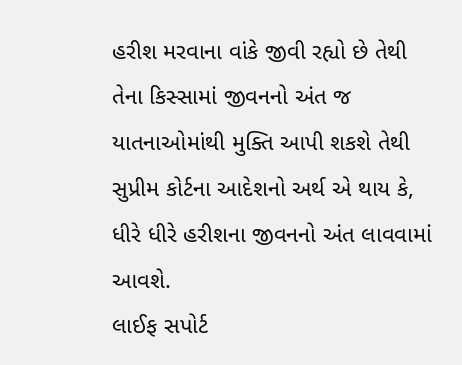હરીશ મરવાના વાંકે જીવી રહ્યો છે તેથી તેના કિસ્સામાં જીવનનો અંત જ યાતનાઓમાંથી મુક્તિ આપી શકશે તેથી સુપ્રીમ કોર્ટના આદેશનો અર્થ એ થાય કે, ધીરે ધીરે હરીશના જીવનનો અંત લાવવામાં આવશે.
લાઈફ સપોર્ટ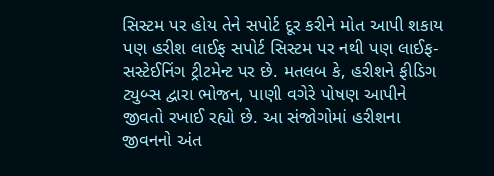સિસ્ટમ પર હોય તેને સપોર્ટ દૂર કરીને મોત આપી શકાય પણ હરીશ લાઈફ સપોર્ટ સિસ્ટમ પર નથી પણ લાઈફ-સસ્ટેઈનિંગ ટ્રીટમેન્ટ પર છે. મતલબ કે, હરીશને ફીડિગ ટ્યુબ્સ દ્વારા ભોજન, પાણી વગેરે પોષણ આપીને જીવતો રખાઈ રહ્યો છે. આ સંજોગોમાં હરીશના જીવનનો અંત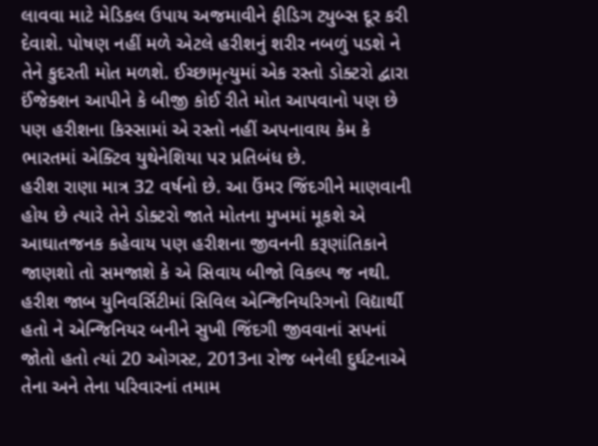લાવવા માટે મેડિકલ ઉપાય અજમાવીને ફીડિગ ટ્યુબ્સ દૂર કરી દેવાશે. પોષણ નહીં મળે એટલે હરીશનું શરીર નબળું પડશે ને તેને કુદરતી મોત મળશે. ઈચ્છામૃત્યુમાં એક રસ્તો ડોક્ટરો દ્વારા ઈંજેક્શન આપીને કે બીજી કોઈ રીતે મોત આપવાનો પણ છે પણ હરીશના કિસ્સામાં એ રસ્તો નહીં અપનાવાય કેમ કે ભારતમાં એક્ટિવ યુથેનેશિયા પર પ્રતિબંધ છે.
હરીશ રાણા માત્ર 32 વર્ષનો છે. આ ઉંમર જિંદગીને માણવાની હોય છે ત્યારે તેને ડોક્ટરો જાતે મોતના મુખમાં મૂકશે એ આઘાતજનક કહેવાય પણ હરીશના જીવનની કરૂણાંતિકાને જાણશો તો સમજાશે કે એ સિવાય બીજો વિકલ્પ જ નથી. હરીશ જાબ યુનિવર્સિટીમાં સિવિલ એન્જિનિયરિગનો વિદ્યાર્થી હતો ને એન્જિનિયર બનીને સુખી જિંદગી જીવવાનાં સપનાં જોતો હતો ત્યાં 20 ઓગસ્ટ, 2013ના રોજ બનેલી દુર્ઘટનાએ તેના અને તેના પરિવારનાં તમામ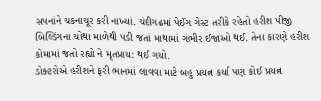સપનાંને ચકનાચૂર કરી નાખ્યાં. ચંદીગઢમાં પેઈંગ ગેસ્ટ તરીકે રહેતો હરીશ પીજી બિલ્ડિંગના ચોથા માળેથી પડી જતાં માથામાં ગંભીર ઈજાઓ થઈ. તેના કારણે હરીશ કોમામાં જતો રહ્યો ને મૃતપ્રાય: થઈ ગયો.
ડોક્ટરોએ હરીશને ફરી ભાનમાં લાવવા માટે બહુ પ્રયત્ન કર્યા પણ કોઈ પ્રયત્ન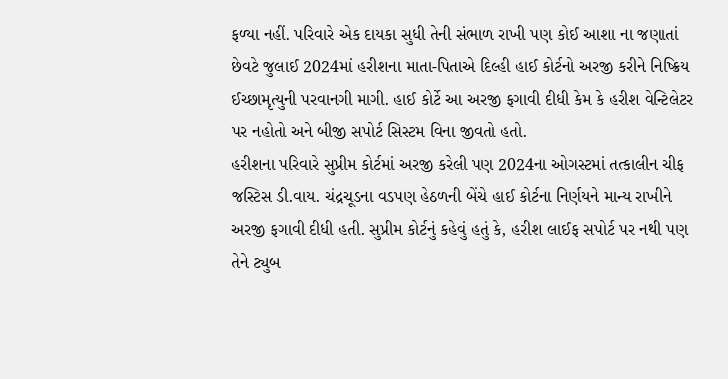ફળ્યા નહીં. પરિવારે એક દાયકા સુધી તેની સંભાળ રાખી પણ કોઈ આશા ના જણાતાં છેવટે જુલાઈ 2024માં હરીશના માતા-પિતાએ દિલ્હી હાઈ કોર્ટનો અરજી કરીને નિષ્ક્રિય ઈચ્છામૃત્યુની પરવાનગી માગી. હાઈ કોર્ટે આ અરજી ફગાવી દીધી કેમ કે હરીશ વેન્ટિલેટર પર નહોતો અને બીજી સપોર્ટ સિસ્ટમ વિના જીવતો હતો.
હરીશના પરિવારે સુપ્રીમ કોર્ટમાં અરજી કરેલી પણ 2024ના ઓગસ્ટમાં તત્કાલીન ચીફ જસ્ટિસ ડી.વાય. ચંદ્રચૂડના વડપણ હેઠળની બેંચે હાઈ કોર્ટના નિર્ણયને માન્ય રાખીને અરજી ફગાવી દીધી હતી. સુપ્રીમ કોર્ટનું કહેવું હતું કે, હરીશ લાઈફ સપોર્ટ પર નથી પણ તેને ટ્યુબ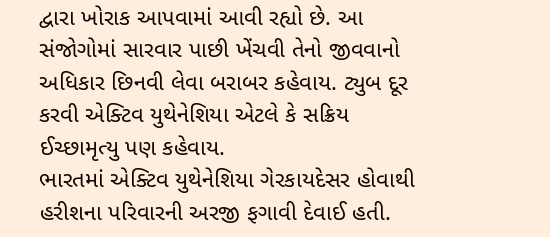દ્વારા ખોરાક આપવામાં આવી રહ્યો છે. આ સંજોગોમાં સારવાર પાછી ખેંચવી તેનો જીવવાનો અધિકાર છિનવી લેવા બરાબર કહેવાય. ટ્યુબ દૂર કરવી એક્ટિવ યુથેનેશિયા એટલે કે સક્રિય ઈચ્છામૃત્યુ પણ કહેવાય.
ભારતમાં એક્ટિવ યુથેનેશિયા ગેરકાયદેસર હોવાથી હરીશના પરિવારની અરજી ફગાવી દેવાઈ હતી.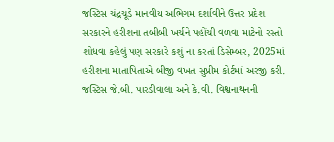જસ્ટિસ ચંદ્રચૂડે માનવીય અભિગમ દર્શાવીને ઉત્તર પ્રદેશ સરકારને હરીશના તબીબી ખર્ચને પહોંચી વળવા માટેનો રસ્તો શોધવા કહેલું પણ સરકારે કશું ના કરતાં ડિસેમ્બર, 2025માં હરીશના માતાપિતાએ બીજી વખત સુપ્રીમ કોર્ટમાં અરજી કરી.
જસ્ટિસ જે.બી. પારડીવાલા અને કે.વી. વિશ્વનાથનની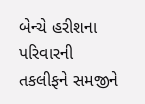બેન્ચે હરીશના પરિવારની તકલીફને સમજીને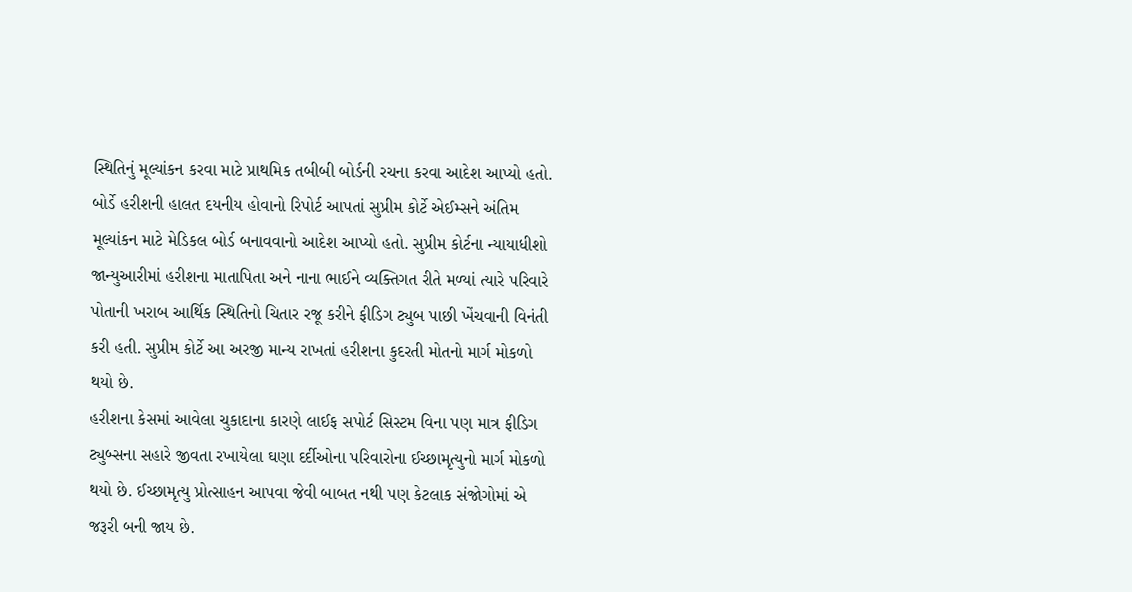સ્થિતિનું મૂલ્યાંકન કરવા માટે પ્રાથમિક તબીબી બોર્ડની રચના કરવા આદેશ આપ્યો હતો. બોર્ડે હરીશની હાલત દયનીય હોવાનો રિપોર્ટ આપતાં સુપ્રીમ કોર્ટે એઈમ્સને અંતિમ મૂલ્યાંકન માટે મેડિકલ બોર્ડ બનાવવાનો આદેશ આપ્યો હતો. સુપ્રીમ કોર્ટના ન્યાયાધીશો જાન્યુઆરીમાં હરીશના માતાપિતા અને નાના ભાઈને વ્યક્તિગત રીતે મળ્યાં ત્યારે પરિવારે પોતાની ખરાબ આર્થિક સ્થિતિનો ચિતાર રજૂ કરીને ફીડિગ ટ્યુબ પાછી ખેંચવાની વિનંતી કરી હતી. સુપ્રીમ કોર્ટે આ અરજી માન્ય રાખતાં હરીશના કુદરતી મોતનો માર્ગ મોકળો થયો છે.
હરીશના કેસમાં આવેલા ચુકાદાના કારણે લાઈફ સપોર્ટ સિસ્ટમ વિના પણ માત્ર ફીડિગ ટ્યુબ્સના સહારે જીવતા રખાયેલા ઘણા દર્દીઓના પરિવારોના ઈચ્છામૃત્યુનો માર્ગ મોકળો થયો છે. ઈચ્છામૃત્યુ પ્રોત્સાહન આપવા જેવી બાબત નથી પણ કેટલાક સંજોગોમાં એ જરૂરી બની જાય છે.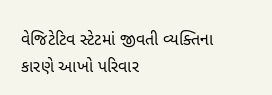વેજિટેટિવ સ્ટેટમાં જીવતી વ્યક્તિના કારણે આખો પરિવાર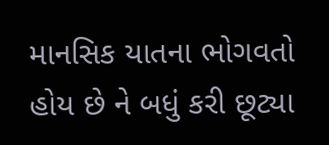માનસિક યાતના ભોગવતો હોય છે ને બધું કરી છૂટ્યા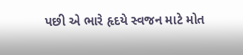પછી એ ભારે હૃદયે સ્વજન માટે મોત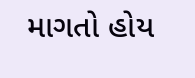માગતો હોય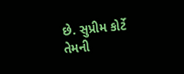છે. સુપ્રીમ કોર્ટે તેમની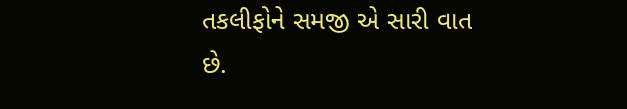તકલીફોને સમજી એ સારી વાત છે.